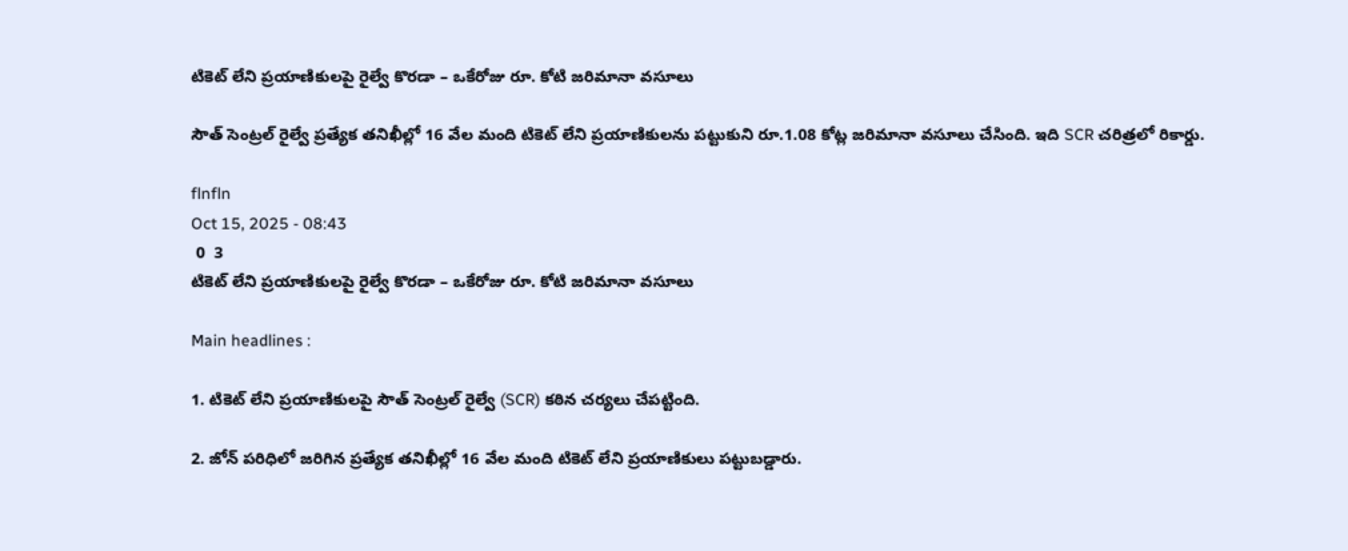టికెట్ లేని ప్రయాణికులపై రైల్వే కొరడా – ఒకేరోజు రూ. కోటి జరిమానా వసూలు

సౌత్ సెంట్రల్ రైల్వే ప్రత్యేక తనిఖీల్లో 16 వేల మంది టికెట్ లేని ప్రయాణికులను పట్టుకుని రూ.1.08 కోట్ల జరిమానా వసూలు చేసింది. ఇది SCR చరిత్రలో రికార్డు.

flnfln
Oct 15, 2025 - 08:43
 0  3
టికెట్ లేని ప్రయాణికులపై రైల్వే కొరడా – ఒకేరోజు రూ. కోటి జరిమానా వసూలు

Main headlines :

1. టికెట్ లేని ప్రయాణికులపై సౌత్ సెంట్రల్ రైల్వే (SCR) కఠిన చర్యలు చేపట్టింది.

2. జోన్ పరిధిలో జరిగిన ప్రత్యేక తనిఖీల్లో 16 వేల మంది టికెట్ లేని ప్రయాణికులు పట్టుబడ్డారు.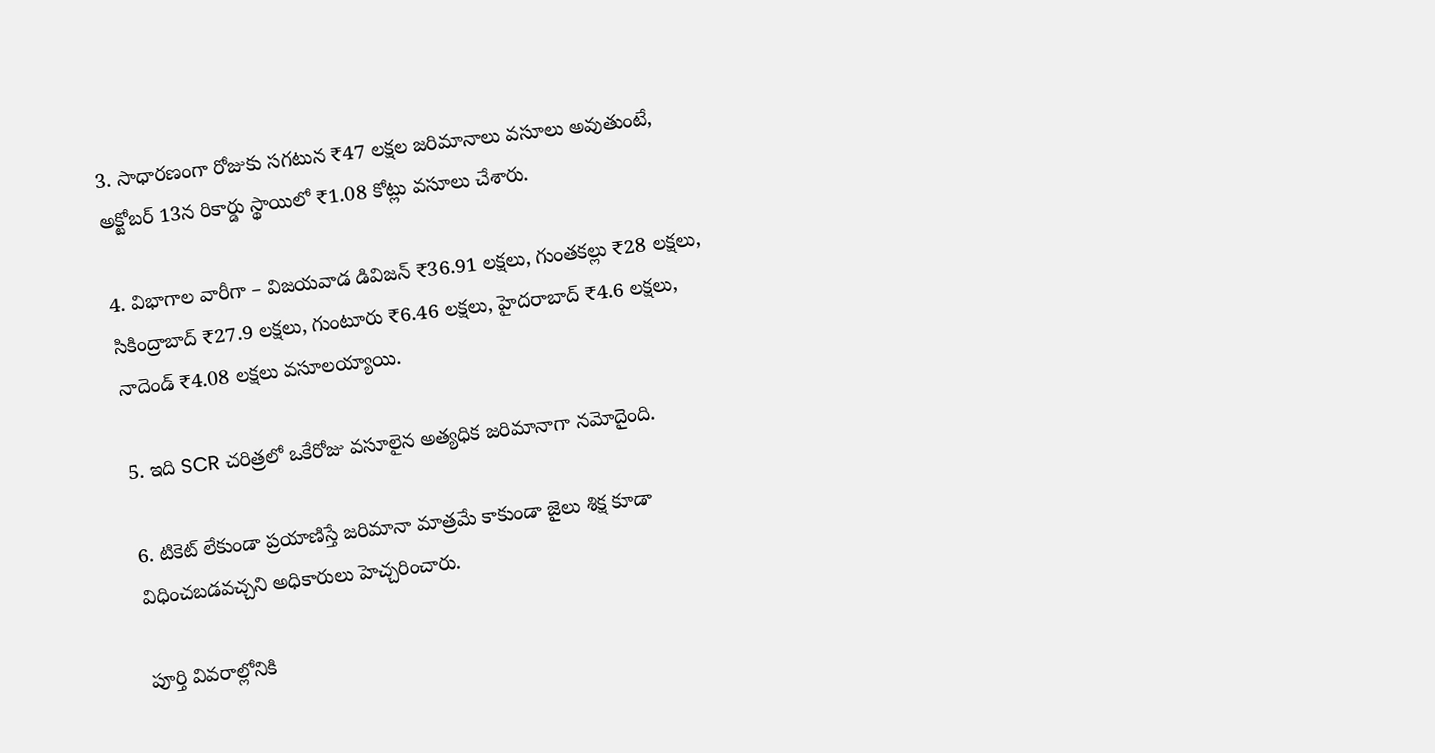3. సాధారణంగా రోజుకు సగటున ₹47 లక్షల జరిమానాలు వసూలు అవుతుంటే, అక్టోబర్ 13న రికార్డు స్థాయిలో ₹1.08 కోట్లు వసూలు చేశారు.

4. విభాగాల వారీగా – విజయవాడ డివిజన్ ₹36.91 లక్షలు, గుంతకల్లు ₹28 లక్షలు, సికింద్రాబాద్ ₹27.9 లక్షలు, గుంటూరు ₹6.46 లక్షలు, హైదరాబాద్ ₹4.6 లక్షలు, నాదెండ్ ₹4.08 లక్షలు వసూలయ్యాయి.

5. ఇది SCR చరిత్రలో ఒకేరోజు వసూలైన అత్యధిక జరిమానాగా నమోదైంది.

6. టికెట్ లేకుండా ప్రయాణిస్తే జరిమానా మాత్రమే కాకుండా జైలు శిక్ష కూడా విధించబడవచ్చని అధికారులు హెచ్చరించారు.

పూర్తి వివరాల్లోనికి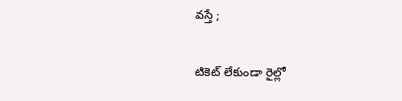వస్తే ;

టికెట్ లేకుండా రైల్లో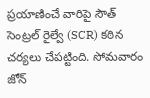ప్రయాణించే వారిపై సౌత్ సెంట్రల్ రైల్వే (SCR) కఠిన చర్యలు చేపట్టింది. సోమవారం జోన్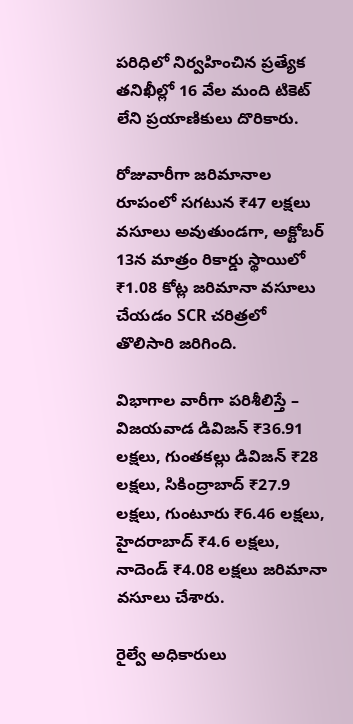పరిధిలో నిర్వహించిన ప్రత్యేక తనిఖీల్లో 16 వేల మంది టికెట్ లేని ప్రయాణికులు దొరికారు.

రోజువారీగా జరిమానాల రూపంలో సగటున ₹47 లక్షలు వసూలు అవుతుండగా, అక్టోబర్ 13న మాత్రం రికార్డు స్థాయిలో ₹1.08 కోట్ల జరిమానా వసూలు చేయడం SCR చరిత్రలో తొలిసారి జరిగింది.

విభాగాల వారీగా పరిశీలిస్తే – విజయవాడ డివిజన్ ₹36.91 లక్షలు, గుంతకల్లు డివిజన్ ₹28 లక్షలు, సికింద్రాబాద్ ₹27.9 లక్షలు, గుంటూరు ₹6.46 లక్షలు, హైదరాబాద్ ₹4.6 లక్షలు, నాదెండ్ ₹4.08 లక్షలు జరిమానా వసూలు చేశారు.

రైల్వే అధికారులు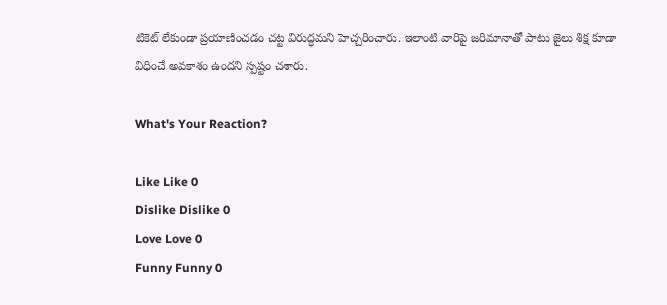టికెట్ లేకుండా ప్రయాణించడం చట్ట విరుద్ధమని హెచ్చరించారు. ఇలాంటి వారిపై జరిమానాతో పాటు జైలు శిక్ష కూడా విధించే అవకాశం ఉందని స్పష్టం చశారు.

What's Your Reaction?

Like Like 0
Dislike Dislike 0
Love Love 0
Funny Funny 0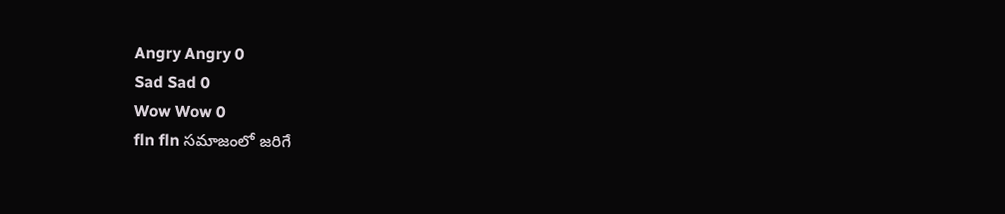Angry Angry 0
Sad Sad 0
Wow Wow 0
fln fln సమాజంలో జరిగే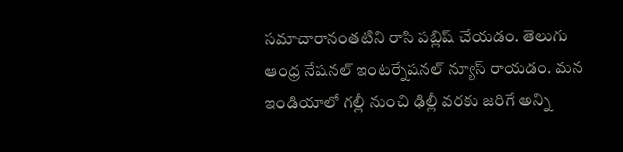సమాచారానంతటిని రాసి పబ్లిష్ చేయడం. తెలుగు ఆంధ్ర నేషనల్ ఇంటర్నేషనల్ న్యూస్ రాయడం. మన ఇండియాలో గల్లీ నుంచి ఢిల్లీ వరకు జరిగే అన్ని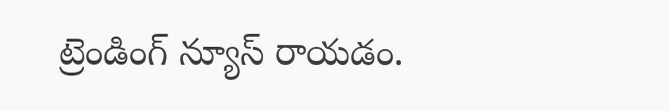ట్రెండింగ్ న్యూస్ రాయడం.